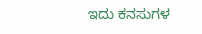ಇದು ಕನಸುಗಳ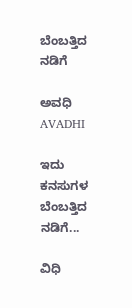ಬೆಂಬತ್ತಿದ ನಡಿಗೆ‍

ಅವಧಿ AVADHI

ಇದು ಕನಸುಗಳ ಬೆಂಬತ್ತಿದ ನಡಿಗೆ...

ವಿಧಿ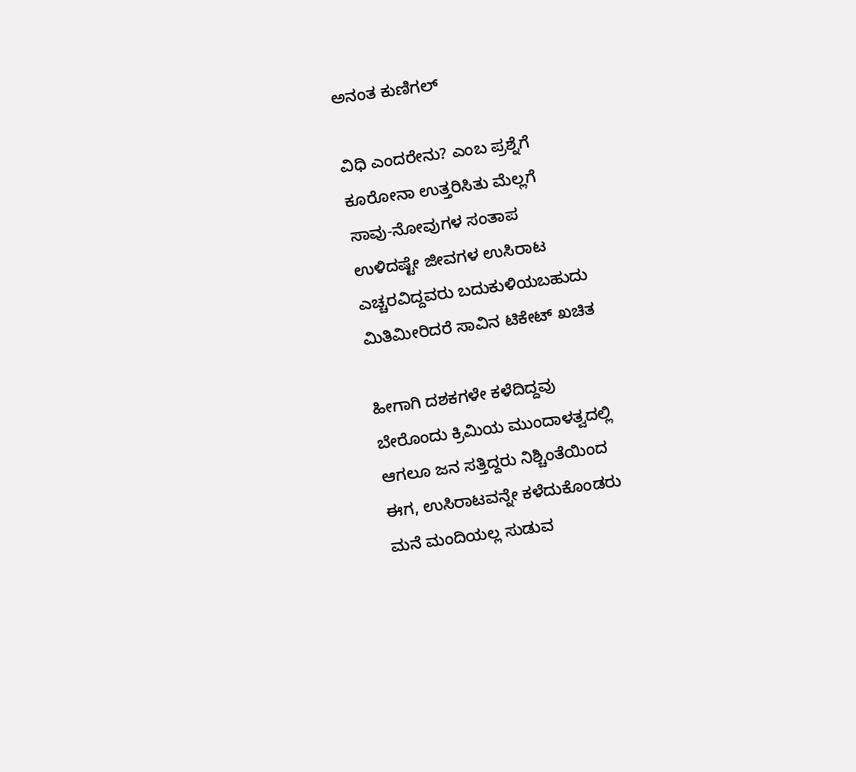ಅನಂತ ಕುಣಿಗಲ್

ವಿಧಿ ಎಂದರೇನು? ಎಂಬ ಪ್ರಶ್ನೆಗೆ
ಕೂರೋನಾ ಉತ್ತರಿಸಿತು ಮೆಲ್ಲಗೆ
ಸಾವು-ನೋವುಗಳ ಸಂತಾಪ
ಉಳಿದಷ್ಟೇ ಜೀವಗಳ ಉಸಿರಾಟ
ಎಚ್ಚರವಿದ್ದವರು ಬದುಕುಳಿಯಬಹುದು
ಮಿತಿಮೀರಿದರೆ ಸಾವಿನ ಟಿಕೇಟ್ ಖಚಿತ

ಹೀಗಾಗಿ ದಶಕಗಳೇ ಕಳೆದಿದ್ದವು
ಬೇರೊಂದು ಕ್ರಿಮಿಯ ಮುಂದಾಳತ್ವದಲ್ಲಿ
ಆಗಲೂ ಜನ ಸತ್ತಿದ್ದರು ನಿಶ್ಚಿಂತೆಯಿಂದ
ಈಗ, ಉಸಿರಾಟವನ್ನೇ ಕಳೆದುಕೊಂಡರು
ಮನೆ ಮಂದಿಯಲ್ಲ ಸುಡುವ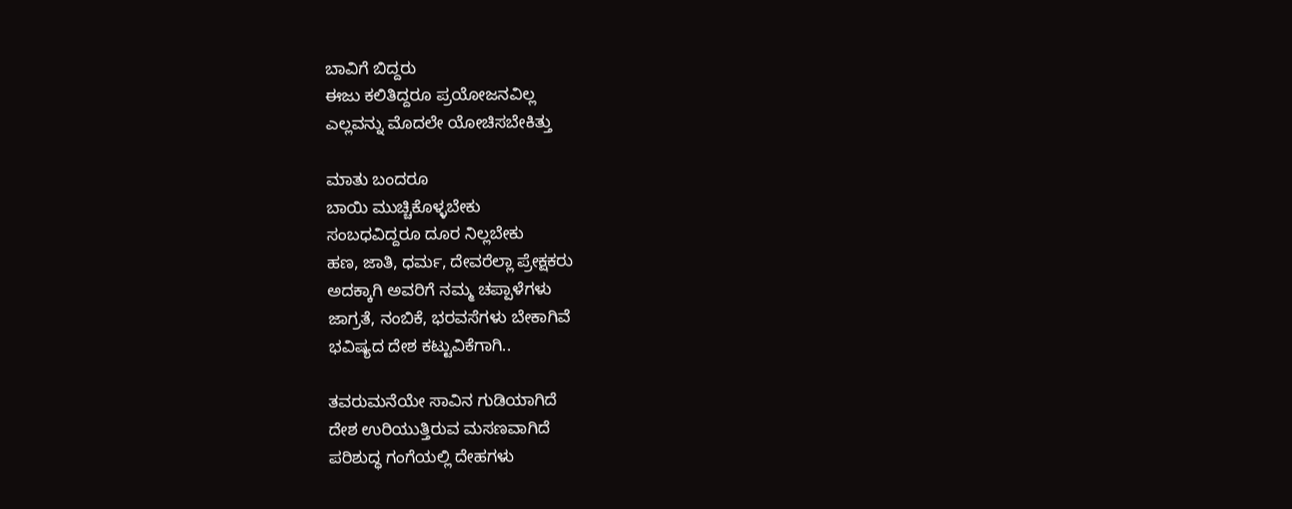ಬಾವಿಗೆ ಬಿದ್ದರು
ಈಜು ಕಲಿತಿದ್ದರೂ ಪ್ರಯೋಜನವಿಲ್ಲ
ಎಲ್ಲವನ್ನು ಮೊದಲೇ ಯೋಚಿಸಬೇಕಿತ್ತು

ಮಾತು ಬಂದರೂ
ಬಾಯಿ ಮುಚ್ಚಿಕೊಳ್ಳಬೇಕು
ಸಂಬಧವಿದ್ದರೂ ದೂರ ನಿಲ್ಲಬೇಕು
ಹಣ, ಜಾತಿ, ಧರ್ಮ, ದೇವರೆಲ್ಲಾ ಪ್ರೇಕ್ಷಕರು
ಅದಕ್ಕಾಗಿ ಅವರಿಗೆ ನಮ್ಮ ಚಪ್ಪಾಳೆಗಳು
ಜಾಗ್ರತೆ, ನಂಬಿಕೆ, ಭರವಸೆಗಳು ಬೇಕಾಗಿವೆ
ಭವಿಷ್ಯದ ದೇಶ ಕಟ್ಟುವಿಕೆಗಾಗಿ..

ತವರುಮನೆಯೇ ಸಾವಿನ ಗುಡಿಯಾಗಿದೆ
ದೇಶ ಉರಿಯುತ್ತಿರುವ ಮಸಣವಾಗಿದೆ
ಪರಿಶುದ್ಧ ಗಂಗೆಯಲ್ಲಿ ದೇಹಗಳು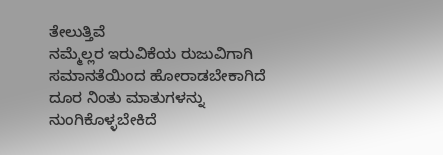ತೇಲುತ್ತಿವೆ
ನಮ್ಮೆಲ್ಲರ ಇರುವಿಕೆಯ ರುಜುವಿಗಾಗಿ
ಸಮಾನತೆಯಿಂದ ಹೋರಾಡಬೇಕಾಗಿದೆ
ದೂರ ನಿಂತು ಮಾತುಗಳನ್ನು ನುಂಗಿಕೊಳ್ಳಬೇಕಿದೆ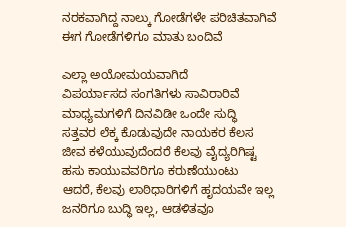ನರಕವಾಗಿದ್ದ ನಾಲ್ಕು ಗೋಡೆಗಳೇ ಪರಿಚಿತವಾಗಿವೆ
ಈಗ ಗೋಡೆಗಳಿಗೂ ಮಾತು ಬಂದಿವೆ

ಎಲ್ಲಾ ಅಯೋಮಯವಾಗಿದೆ
ವಿಪರ್ಯಾಸದ ಸಂಗತಿಗಳು ಸಾವಿರಾರಿವೆ
ಮಾಧ್ಯಮಗಳಿಗೆ ದಿನವಿಡೀ ಒಂದೇ ಸುದ್ಧಿ
ಸತ್ತವರ ಲೆಕ್ಕ ಕೊಡುವುದೇ ನಾಯಕರ ಕೆಲಸ
ಜೀವ ಕಳೆಯುವುದೆಂದರೆ ಕೆಲವು ವೈದ್ಯರಿಗಿಷ್ಟ
ಹಸು ಕಾಯುವವರಿಗೂ ಕರುಣೆಯುಂಟು
ಆದರೆ, ಕೆಲವು ಲಾಠಿಧಾರಿಗಳಿಗೆ ಹೃದಯವೇ ಇಲ್ಲ
ಜನರಿಗೂ ಬುದ್ಧಿ ಇಲ್ಲ, ಆಡಳಿತವೂ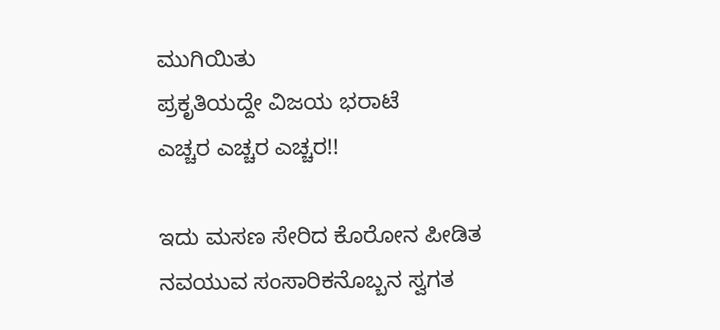ಮುಗಿಯಿತು
ಪ್ರಕೃತಿಯದ್ದೇ ವಿಜಯ ಭರಾಟೆ
ಎಚ್ಚರ ಎಚ್ಚರ ಎಚ್ಚರ!!

ಇದು ಮಸಣ ಸೇರಿದ ಕೊರೋನ ಪೀಡಿತ
ನವಯುವ ಸಂಸಾರಿಕನೊಬ್ಬನ ಸ್ವಗತ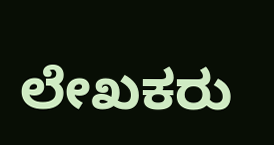ಲೇಖಕರು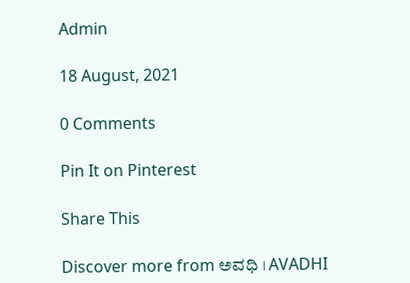Admin

18 August, 2021

0 Comments

Pin It on Pinterest

Share This

Discover more from ಅವಧಿ । AVADHI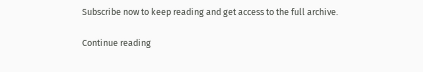Subscribe now to keep reading and get access to the full archive.

Continue reading